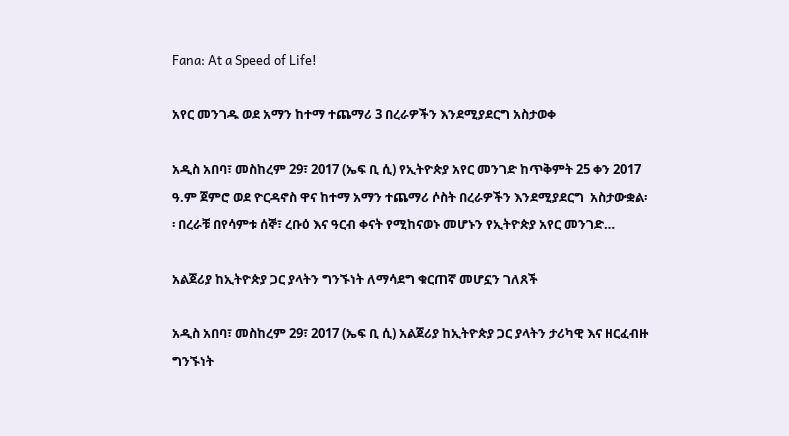Fana: At a Speed of Life!

አየር መንገዱ ወደ አማን ከተማ ተጨማሪ 3 በረራዎችን እንደሚያደርግ አስታወቀ

አዲስ አበባ፣ መስከረም 29፣ 2017 (ኤፍ ቢ ሲ) የኢትዮጵያ አየር መንገድ ከጥቅምት 25 ቀን 2017 ዓ.ም ጀምሮ ወደ ዮርዳኖስ ዋና ከተማ አማን ተጨማሪ ሶስት በረራዎችን እንደሚያደርግ  አስታውቋል፡፡ በረራቹ በየሳምቱ ሰኞ፣ ረቡዕ እና ዓርብ ቀናት የሚከናወኑ መሆኑን የኢትዮጵያ አየር መንገድ…

አልጀሪያ ከኢትዮጵያ ጋር ያላትን ግንኙነት ለማሳደግ ቁርጠኛ መሆኗን ገለጸች

አዲስ አበባ፣ መስከረም 29፣ 2017 (ኤፍ ቢ ሲ) አልጀሪያ ከኢትዮጵያ ጋር ያላትን ታሪካዊ እና ዘርፈብዙ ግንኙነት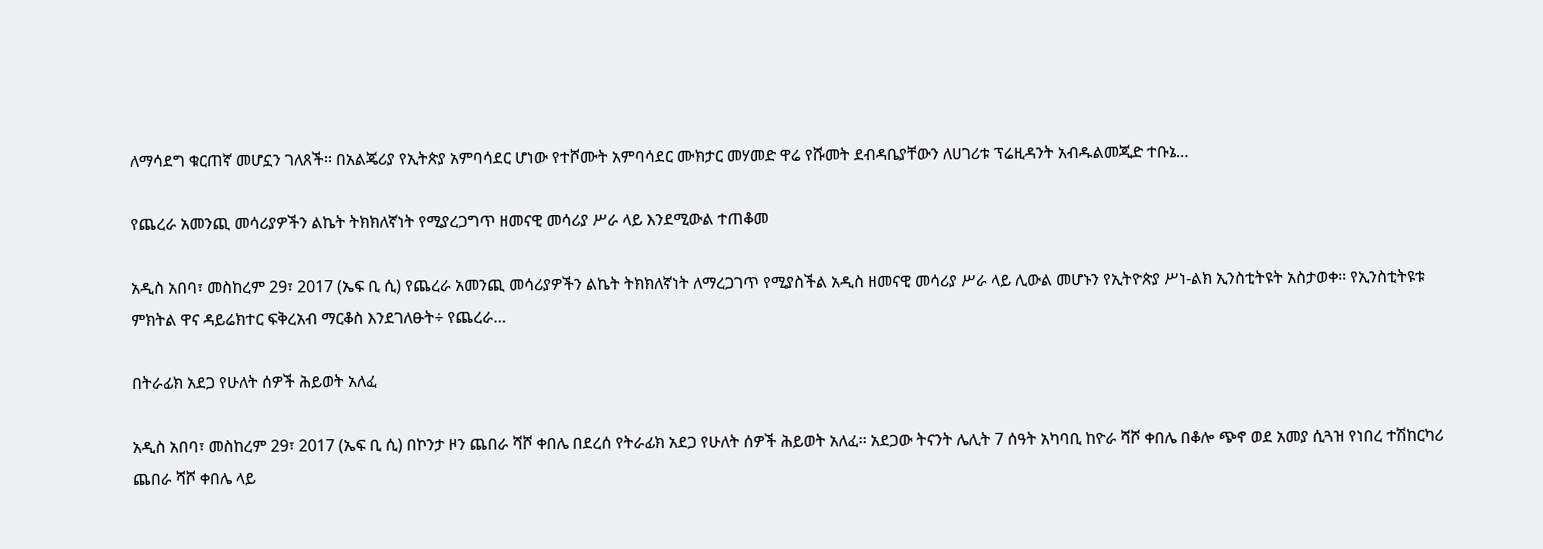ለማሳደግ ቁርጠኛ መሆኗን ገለጸች፡፡ በአልጄሪያ የኢትጵያ አምባሳደር ሆነው የተሾሙት አምባሳደር ሙክታር መሃመድ ዋሬ የሹመት ደብዳቤያቸውን ለሀገሪቱ ፕሬዚዳንት አብዱልመጂድ ተቡኔ…

የጨረራ አመንጪ መሳሪያዎችን ልኬት ትክክለኛነት የሚያረጋግጥ ዘመናዊ መሳሪያ ሥራ ላይ እንደሚውል ተጠቆመ

አዲስ አበባ፣ መስከረም 29፣ 2017 (ኤፍ ቢ ሲ) የጨረራ አመንጪ መሳሪያዎችን ልኬት ትክክለኛነት ለማረጋገጥ የሚያስችል አዲስ ዘመናዊ መሳሪያ ሥራ ላይ ሊውል መሆኑን የኢትዮጵያ ሥነ-ልክ ኢንስቲትዩት አስታወቀ፡፡ የኢንስቲትዩቱ ምክትል ዋና ዳይሬክተር ፍቅረአብ ማርቆስ እንደገለፁት÷ የጨረራ…

በትራፊክ አደጋ የሁለት ሰዎች ሕይወት አለፈ

አዲስ አበባ፣ መስከረም 29፣ 2017 (ኤፍ ቢ ሲ) በኮንታ ዞን ጨበራ ሻሾ ቀበሌ በደረሰ የትራፊክ አደጋ የሁለት ሰዎች ሕይወት አለፈ፡፡ አደጋው ትናንት ሌሊት 7 ሰዓት አካባቢ ከዮራ ሻሾ ቀበሌ በቆሎ ጭኖ ወደ አመያ ሲጓዝ የነበረ ተሽከርካሪ ጨበራ ሻሾ ቀበሌ ላይ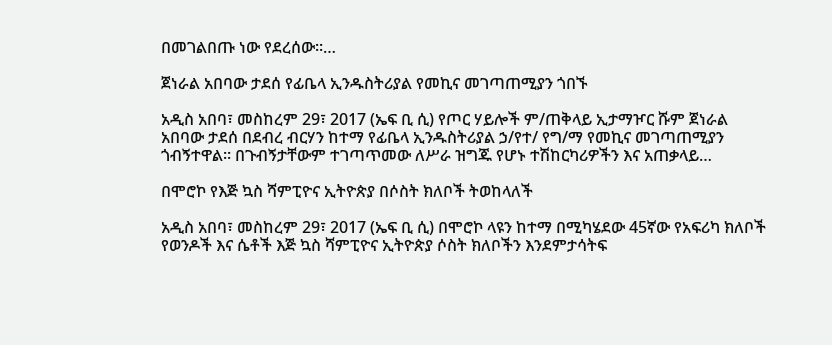በመገልበጡ ነው የደረሰው፡፡…

ጀነራል አበባው ታደሰ የፊቤላ ኢንዱስትሪያል የመኪና መገጣጠሚያን ጎበኙ

አዲስ አበባ፣ መስከረም 29፣ 2017 (ኤፍ ቢ ሲ) የጦር ሃይሎች ም/ጠቅላይ ኢታማዦር ሹም ጀነራል አበባው ታደሰ በደብረ ብርሃን ከተማ የፊቤላ ኢንዱስትሪያል ኃ/የተ/ የግ/ማ የመኪና መገጣጠሚያን ጎብኝተዋል። በጉብኝታቸውም ተገጣጥመው ለሥራ ዝግጁ የሆኑ ተሽከርካሪዎችን እና አጠቃላይ…

በሞሮኮ የእጅ ኳስ ሻምፒዮና ኢትዮጵያ በሶስት ክለቦች ትወከላለች

አዲስ አበባ፣ መስከረም 29፣ 2017 (ኤፍ ቢ ሲ) በሞሮኮ ላዩን ከተማ በሚካሄደው 45ኛው የአፍሪካ ክለቦች የወንዶች እና ሴቶች እጅ ኳስ ሻምፒዮና ኢትዮጵያ ሶስት ክለቦችን እንደምታሳትፍ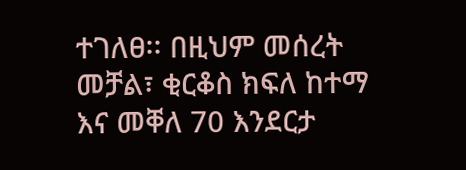ተገለፀ፡፡ በዚህም መሰረት መቻል፣ ቂርቆስ ክፍለ ከተማ እና መቐለ 70 እንደርታ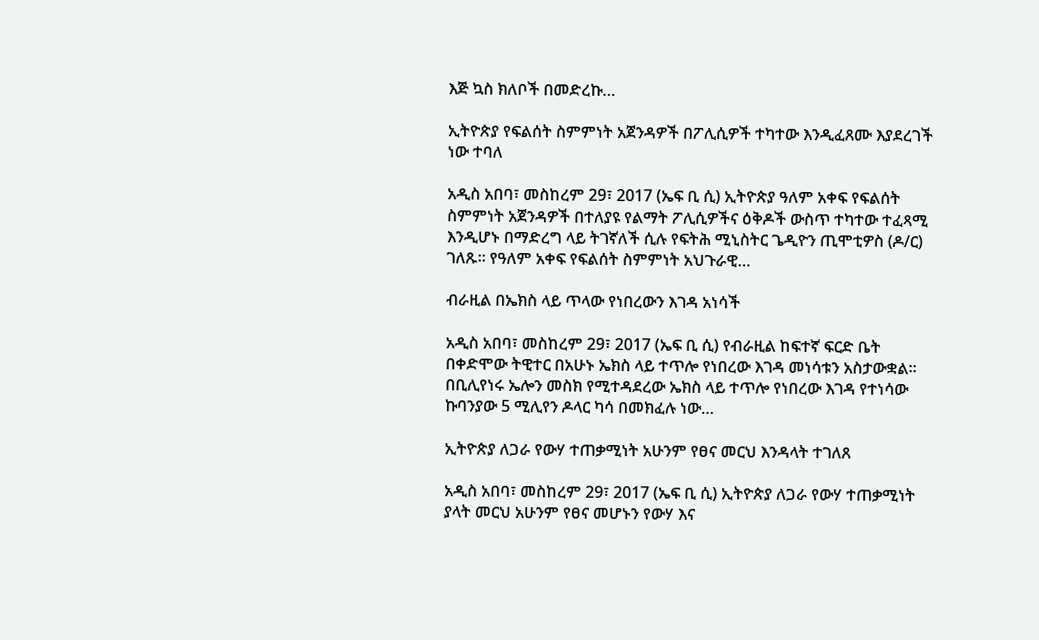እጅ ኳስ ክለቦች በመድረኩ…

ኢትዮጵያ የፍልሰት ስምምነት አጀንዳዎች በፖሊሲዎች ተካተው እንዲፈጸሙ እያደረገች ነው ተባለ

አዲስ አበባ፣ መስከረም 29፣ 2017 (ኤፍ ቢ ሲ) ኢትዮጵያ ዓለም አቀፍ የፍልሰት ስምምነት አጀንዳዎች በተለያዩ የልማት ፖሊሲዎችና ዕቅዶች ውስጥ ተካተው ተፈጻሚ እንዲሆኑ በማድረግ ላይ ትገኛለች ሲሉ የፍትሕ ሚኒስትር ጌዲዮን ጢሞቲዎስ (ዶ/ር) ገለጹ። የዓለም አቀፍ የፍልሰት ስምምነት አህጉራዊ…

ብራዚል በኤክስ ላይ ጥላው የነበረውን እገዳ አነሳች

አዲስ አበባ፣ መስከረም 29፣ 2017 (ኤፍ ቢ ሲ) የብራዚል ከፍተኛ ፍርድ ቤት በቀድሞው ትዊተር በአሁኑ ኤክስ ላይ ተጥሎ የነበረው እገዳ መነሳቱን አስታውቋል፡፡ በቢሊየነሩ ኤሎን መስክ የሚተዳደረው ኤክስ ላይ ተጥሎ የነበረው እገዳ የተነሳው ኩባንያው 5 ሚሊየን ዶላር ካሳ በመክፈሉ ነው…

ኢትዮጵያ ለጋራ የውሃ ተጠቃሚነት አሁንም የፀና መርህ እንዳላት ተገለጸ

አዲስ አበባ፣ መስከረም 29፣ 2017 (ኤፍ ቢ ሲ) ኢትዮጵያ ለጋራ የውሃ ተጠቃሚነት ያላት መርህ አሁንም የፀና መሆኑን የውሃ እና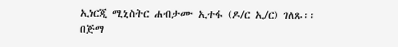ኢነርጂ ሚኒስትር ሐብታሙ ኢተፋ (ዶ/ር ኢ/ር) ገለጹ፡፡ በጅማ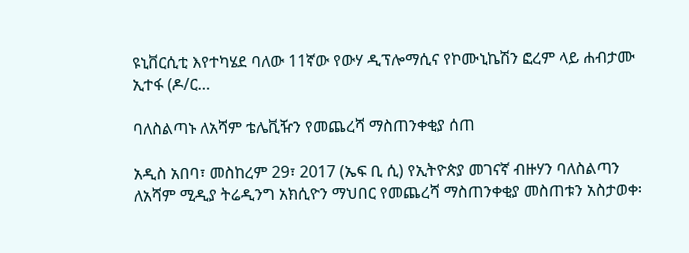ዩኒቨርሲቲ እየተካሄደ ባለው 11ኛው የውሃ ዲፕሎማሲና የኮሙኒኬሽን ፎረም ላይ ሐብታሙ ኢተፋ (ዶ/ር…

ባለስልጣኑ ለአሻም ቴሌቪዥን የመጨረሻ ማስጠንቀቂያ ሰጠ

አዲስ አበባ፣ መስከረም 29፣ 2017 (ኤፍ ቢ ሲ) የኢትዮጵያ መገናኛ ብዙሃን ባለስልጣን ለአሻም ሚዲያ ትሬዲንግ አክሲዮን ማህበር የመጨረሻ ማስጠንቀቂያ መስጠቱን አስታወቀ፡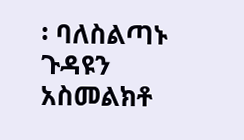፡ ባለስልጣኑ ጉዳዩን አስመልክቶ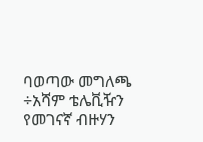ባወጣው መግለጫ ÷አሻም ቴሌቪዥን የመገናኛ ብዙሃን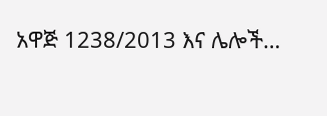አዋጅ 1238/2013 እና ሌሎች…